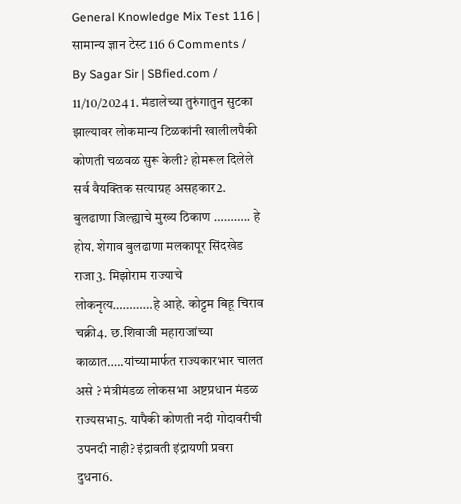General Knowledge Mix Test 116 | सामान्य ज्ञान टेस्ट 116 6 Comments / By Sagar Sir | SBfied.com / 11/10/2024 1. मंडालेच्या तुरुंगातुन सुटका झाल्यावर लोकमान्य टिळकांनी खालीलपैकी कोणती चळवळ सुरू केली? होमरूल दिलेले सर्व वैयक्तिक सत्याग्रह असहकार2. बुलढाणा जिल्ह्याचे मुख्य ठिकाण ……….. हे होय. शेगाव बुलढाणा मलकापूर सिंदखेड राजा3. मिझोराम राज्याचे लोकनृत्य…………हे आहे. कोट्टम बिहू चिराव चक्री4. छ.शिवाजी महाराजांच्या काळात…..यांच्यामार्फत राज्यकारभार चालत असे ? मंत्रीमंडळ लोकसभा अष्टप्रधान मंडळ राज्यसभा5. यापैकी कोणती नदी गोदावरीची उपनदी नाही? इंद्रावती इंद्रायणी प्रवरा दुधना6.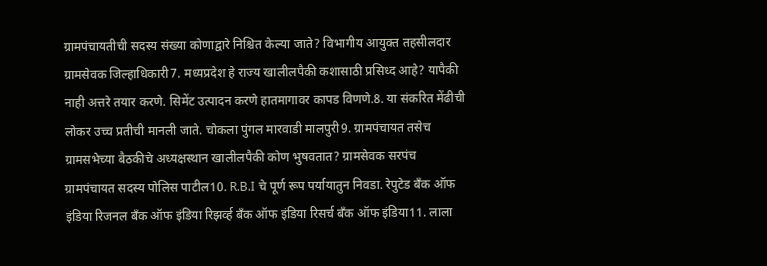ग्रामपंचायतीची सदस्य संख्या कोणाद्वारे निश्चित केल्या जाते? विभागीय आयुक्त तहसीलदार ग्रामसेवक जिल्हाधिकारी7. मध्यप्रदेश हे राज्य खालीलपैकी कशासाठी प्रसिध्द आहे? यापैकी नाही अत्तरे तयार करणे. सिमेंट उत्पादन करणे हातमागावर कापड विणणे.8. या संकरित मेंढीची लोकर उच्च प्रतीची मानली जाते. चोकला पुंगल मारवाडी मालपुरी9. ग्रामपंचायत तसेच ग्रामसभेच्या बैठकीचे अध्यक्षस्थान खालीलपैकी कोण भुषवतात? ग्रामसेवक सरपंच ग्रामपंचायत सदस्य पोलिस पाटील10. R.B.I चे पूर्ण रूप पर्यायातुन निवडा. रेपुटेड बँक ऑफ इंडिया रिजनल बँक ऑफ इंडिया रिझर्व्ह बँक ऑफ इंडिया रिसर्च बँक ऑफ इंडिया11. लाला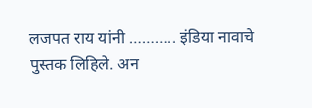लजपत राय यांनी ……….. इंडिया नावाचे पुस्तक लिहिले. अन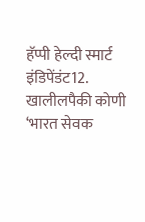हॅप्पी हेल्दी स्मार्ट इंडिपेंडंट12. खालीलपैकी कोणी ‘भारत सेवक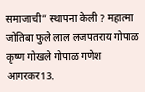समाजाची” स्थापना केली ? महात्मा जोतिबा फुले लाल लजपतराय गोपाळ कृष्ण गोखले गोपाळ गणेश आगरकर13.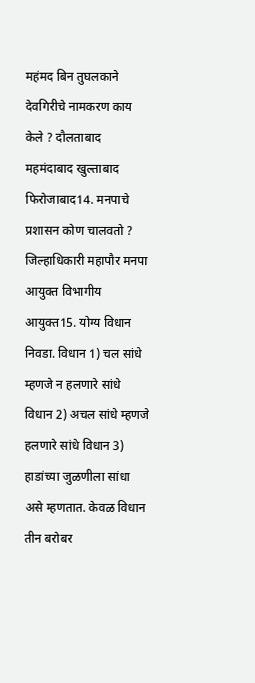महंमद बिन तुघलकाने देवगिरीचे नामकरण काय केले ? दौलताबाद महमंदाबाद खुल्ताबाद फिरोजाबाद14. मनपाचे प्रशासन कोण चालवतो ? जिल्हाधिकारी महापौर मनपा आयुक्त विभागीय आयुक्त15. योग्य विधान निवडा. विधान 1) चल सांधे म्हणजे न हलणारे सांधे विधान 2) अचल सांधे म्हणजे हलणारे सांधे विधान 3) हाडांच्या जुळणीला सांधा असे म्हणतात. केवळ विधान तीन बरोबर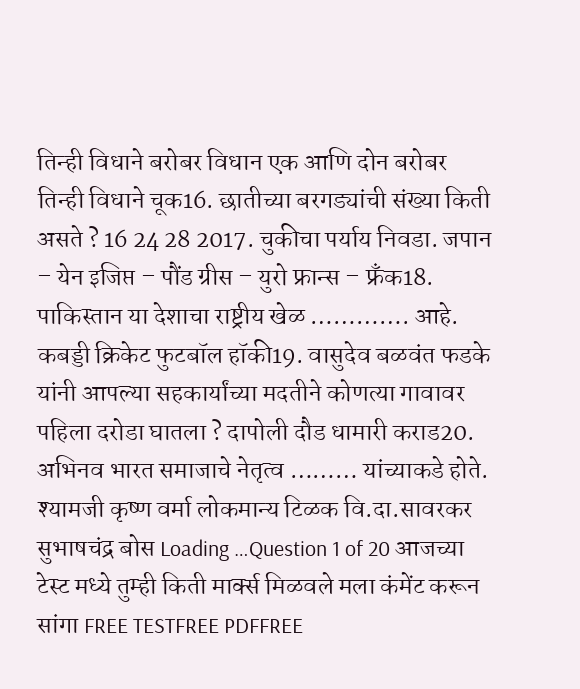तिन्ही विधाने बरोबर विधान एक आणि दोन बरोबर तिन्ही विधाने चूक16. छातीच्या बरगड्यांची संख्या किती असते ? 16 24 28 2017. चुकीचा पर्याय निवडा. जपान – येन इजिप्त – पौंड ग्रीस – युरो फ्रान्स – फ्रँक18. पाकिस्तान या देशाचा राष्ट्रीय खेळ …………. आहे. कबड्डी क्रिकेट फुटबॉल हॉकी19. वासुदेव बळवंत फडके यांनी आपल्या सहकार्यांच्या मदतीने कोणत्या गावावर पहिला दरोडा घातला ? दापोली दौड धामारी कराड20. अभिनव भारत समाजाचे नेतृत्व ……… यांच्याकडे होते. श्यामजी कृष्ण वर्मा लोकमान्य टिळक वि.दा.सावरकर सुभाषचंद्र बोस Loading …Question 1 of 20 आजच्या टेस्ट मध्ये तुम्ही किती मार्क्स मिळवले मला कंमेंट करून सांगा FREE TESTFREE PDFFREE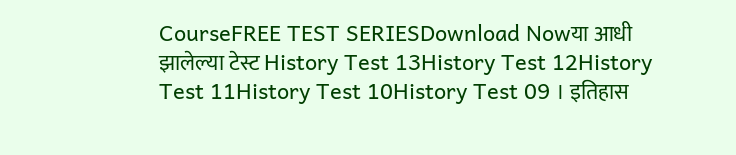CourseFREE TEST SERIESDownload Nowया आधी झालेल्या टेस्ट History Test 13History Test 12History Test 11History Test 10History Test 09 । इतिहास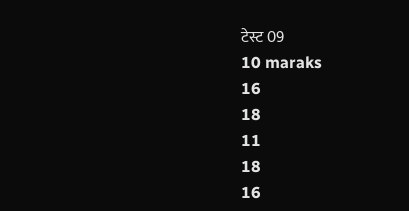टेस्ट 09
10 maraks
16
18
11
18
16